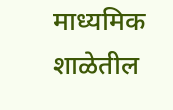माध्यमिक शाळेतील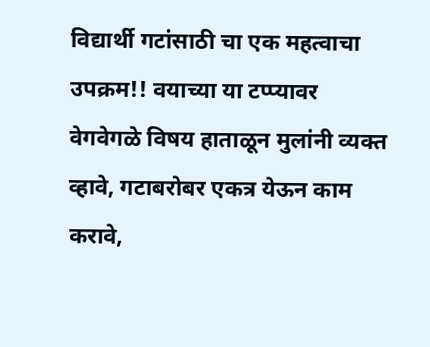विद्यार्थी गटांसाठी चा एक महत्वाचा उपक्रम!! वयाच्या या टप्प्यावर वेगवेगळे विषय हाताळून मुलांनी व्यक्त व्हावे, गटाबरोबर एकत्र येऊन काम करावे,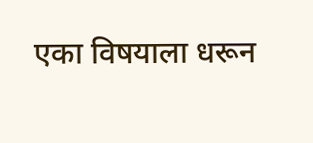एका विषयाला धरून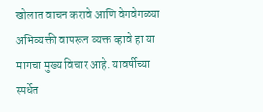खोलात वाचन करावे आणि वेगवेगळ्या अभिव्यक्ती वापरून व्यक्त व्हावे हा या मागचा मुख्य विचार आहे. यावर्षीच्या स्पर्धेत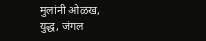मुलांनी ओळख, युद्ध, जंगल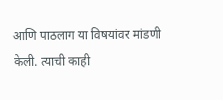आणि पाठलाग या विषयांवर मांडणी केली. त्याची काही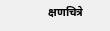क्षणचित्रे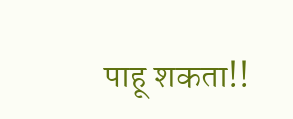पाहू शकता!!